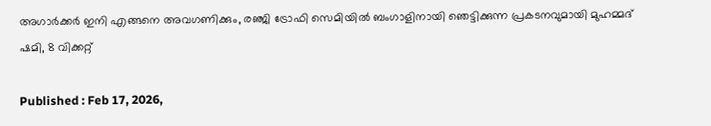അഗാര്‍ക്കർ ഇനി എങ്ങനെ അവഗണിക്കും, രഞ്ജി ട്രോഫി സെമിയില്‍ ബംഗാളിനായി ഞെട്ടിക്കുന്ന പ്രകടനവുമായി മുഹമ്മദ് ഷമി, 8 വിക്കറ്റ്

Published : Feb 17, 2026,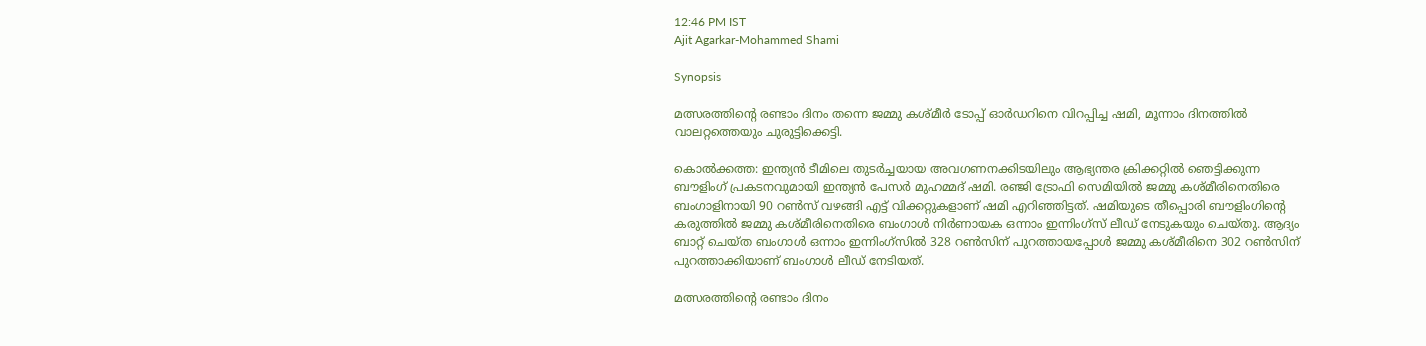12:46 PM IST
Ajit Agarkar-Mohammed Shami

Synopsis

മത്സരത്തിന്‍റെ രണ്ടാം ദിനം തന്നെ ജമ്മു കശ്മീർ ടോപ്പ് ഓർഡറിനെ വിറപ്പിച്ച ഷമി, മൂന്നാം ദിനത്തിൽ വാലറ്റത്തെയും ചുരുട്ടിക്കെട്ടി.

കൊല്‍ക്കത്ത: ഇന്ത്യൻ ടീമിലെ തുടര്‍ച്ചയായ അവഗണനക്കിടയിലും ആഭ്യന്തര ക്രിക്കറ്റില്‍ ഞെട്ടിക്കുന്ന ബൗളിംഗ് പ്രകടനവുമായി ഇന്ത്യൻ പേസര്‍ മുഹമ്മദ് ഷമി. രഞ്ജി ട്രോഫി സെമിയില്‍ ജമ്മു കശ്മീരിനെതിരെ ബംഗാളിനായി 90 റണ്‍സ് വഴങ്ങി എട്ട് വിക്കറ്റുകളാണ് ഷമി എറിഞ്ഞിട്ടത്. ഷമിയുടെ തീപ്പൊരി ബൗളിംഗിന്‍റെ കരുത്തില്‍ ജമ്മു കശ്മീരിനെതിരെ ബംഗാള്‍ നിര്‍ണായക ഒന്നാം ഇന്നിംഗ്സ് ലീഡ് നേടുകയും ചെയ്തു. ആദ്യം ബാറ്റ് ചെയ്ത ബംഗാള്‍ ഒന്നാം ഇന്നിംഗ്സില്‍ 328 റണ്‍സിന് പുറത്തായപ്പോള്‍ ജമ്മു കശ്മീരിനെ 302 റണ്‍സിന് പുറത്താക്കിയാണ് ബംഗാള്‍ ലീഡ് നേടിയത്.

മത്സരത്തിന്‍റെ രണ്ടാം ദിനം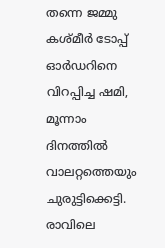തന്നെ ജമ്മു കശ്മീർ ടോപ്പ് ഓർഡറിനെ വിറപ്പിച്ച ഷമി, മൂന്നാം ദിനത്തിൽ വാലറ്റത്തെയും ചുരുട്ടിക്കെട്ടി. രാവിലെ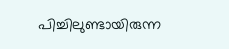പിച്ചിലുണ്ടായിരുന്ന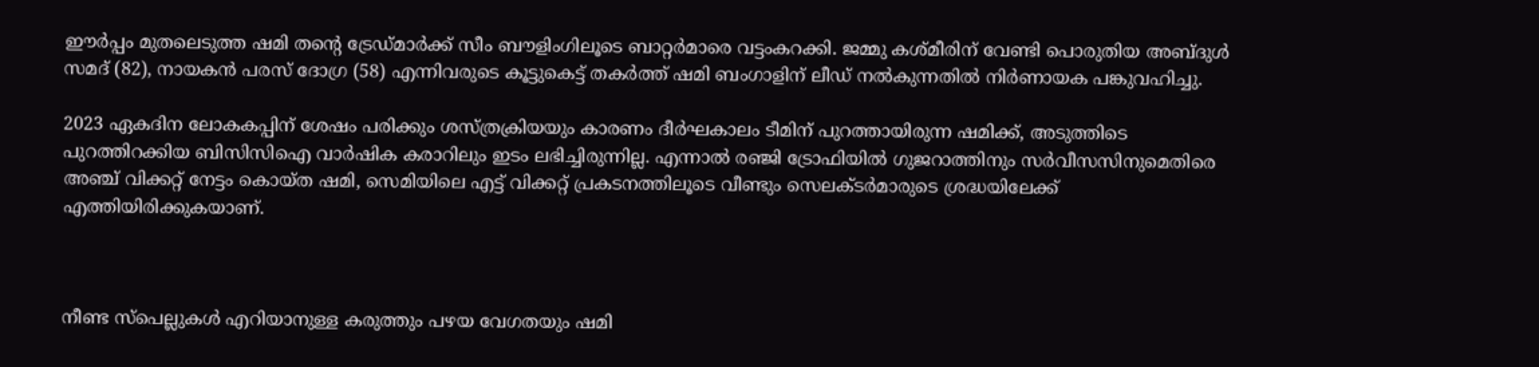ഈർപ്പം മുതലെടുത്ത ഷമി തന്‍റെ ട്രേഡ്മാർക്ക് സീം ബൗളിംഗിലൂടെ ബാറ്റർമാരെ വട്ടംകറക്കി. ജമ്മു കശ്മീരിന് വേണ്ടി പൊരുതിയ അബ്ദുൾ സമദ് (82), നായകൻ പരസ് ദോഗ്ര (58) എന്നിവരുടെ കൂട്ടുകെട്ട് തകർത്ത് ഷമി ബംഗാളിന് ലീഡ് നല്‍കുന്നതില്‍ നിർണായക പങ്കുവഹിച്ചു.

2023 ഏകദിന ലോകകപ്പിന് ശേഷം പരിക്കും ശസ്ത്രക്രിയയും കാരണം ദീർഘകാലം ടീമിന് പുറത്തായിരുന്ന ഷമിക്ക്, അടുത്തിടെ പുറത്തിറക്കിയ ബിസിസിഐ വാര്‍ഷിക കരാറിലും ഇടം ലഭിച്ചിരുന്നില്ല. എന്നാൽ രഞ്ജി ട്രോഫിയില്‍ ഗുജറാത്തിനും സർവീസസിനുമെതിരെ അഞ്ച് വിക്കറ്റ് നേട്ടം കൊയ്ത ഷമി, സെമിയിലെ എട്ട് വിക്കറ്റ് പ്രകടനത്തിലൂടെ വീണ്ടും സെലക്ടര്‍മാരുടെ ശ്രദ്ധയിലേക്ക് എത്തിയിരിക്കുകയാണ്.



നീണ്ട സ്‌പെല്ലുകൾ എറിയാനുള്ള കരുത്തും പഴയ വേഗതയും ഷമി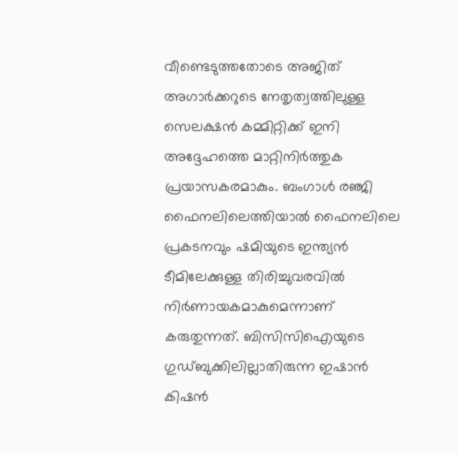വീണ്ടെടുത്തതോടെ അജിത് അഗാർക്കറുടെ നേതൃത്വത്തിലുള്ള സെലക്ഷൻ കമ്മിറ്റിക്ക് ഇനി അദ്ദേഹത്തെ മാറ്റിനിർത്തുക പ്രയാസകരമാകും. ബംഗാൾ രഞ്ജി ഫൈനലിലെത്തിയാല്‍ ഫൈനലിലെ പ്രകടനവും ഷമിയുടെ ഇന്ത്യൻ ടീമിലേക്കുള്ള തിരിച്ചുവരവില്‍ നിര്‍ണായകമാകുമെന്നാണ് കരുതുന്നത്. ബിസിസിഐയുടെ ഗുഡ്ബുക്കിലില്ലാതിരുന്ന ഇഷാന്‍ കിഷന്‍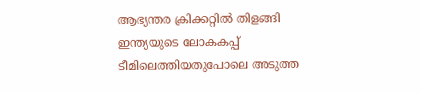ആഭ്യന്തര ക്രിക്കറ്റില്‍ തിളങ്ങി ഇന്ത്യയുടെ ലോകകപ്പ് ടീമിലെത്തിയതുപോലെ അടുത്ത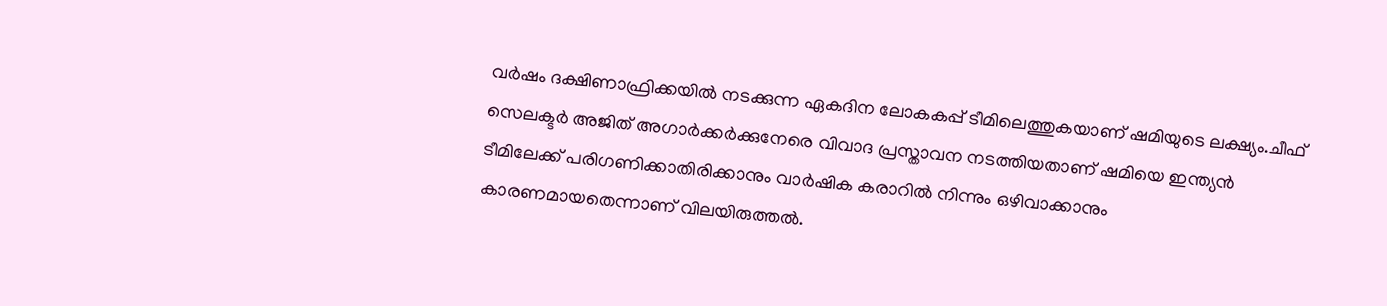വര്‍ഷം ദക്ഷിണാഫ്രിക്കയില്‍ നടക്കുന്ന ഏകദിന ലോകകപ്പ് ടീമിലെത്തുകയാണ് ഷമിയുടെ ലക്ഷ്യം.ചീഫ് സെലക്ടര്‍ അജിത് അഗാര്‍ക്കര്‍ക്കുനേരെ വിവാദ പ്രസ്താവന നടത്തിയതാണ് ഷമിയെ ഇന്ത്യൻ ടീമിലേക്ക് പരിഗണിക്കാതിരിക്കാനും വാര്‍ഷിക കരാറില്‍ നിന്നും ഒഴിവാക്കാനും കാരണമായതെന്നാണ് വിലയിരുത്തല്‍.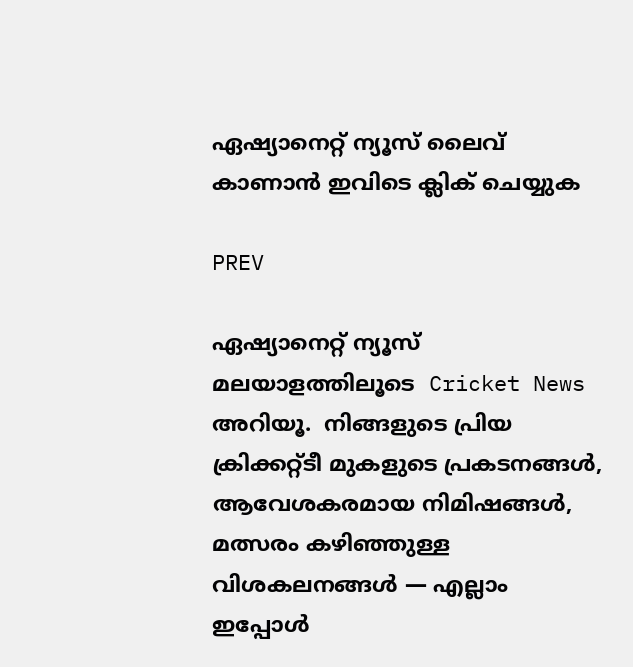ഏഷ്യാനെറ്റ് ന്യൂസ് ലൈവ് കാണാന്‍ ഇവിടെ ക്ലിക് ചെയ്യുക

PREV

ഏഷ്യാനെറ്റ് ന്യൂസ് മലയാളത്തിലൂടെ  Cricket News അറിയൂ.  നിങ്ങളുടെ പ്രിയ ക്രിക്കറ്റ്ടീ മുകളുടെ പ്രകടനങ്ങൾ, ആവേശകരമായ നിമിഷങ്ങൾ, മത്സരം കഴിഞ്ഞുള്ള വിശകലനങ്ങൾ — എല്ലാം ഇപ്പോൾ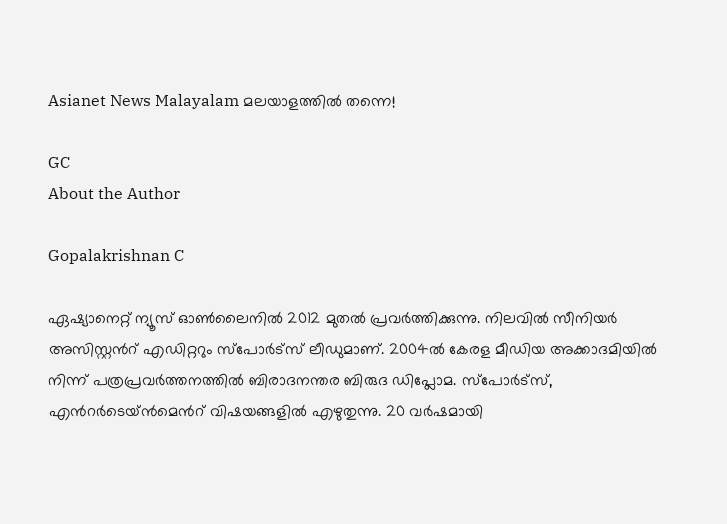Asianet News Malayalam മലയാളത്തിൽ തന്നെ!

GC
About the Author

Gopalakrishnan C

ഏഷ്യാനെറ്റ് ന്യൂസ് ഓണ്‍ലൈനില്‍ 2012 മുതല്‍ പ്രവര്‍ത്തിക്കുന്നു. നിലവില്‍ സീനിയര്‍ അസിസ്റ്റന്‍റ് എഡിറ്ററും സ്പോർട്സ് ലീഡുമാണ്. 2004ൽ കേരള മീഡിയ അക്കാദമിയില്‍ നിന്ന് പത്രപ്രവര്‍ത്തനത്തില്‍ ബിരാദനന്തര ബിരുദ ഡിപ്ലോമ. സ്പോര്‍ട്സ്, എന്‍റര്‍ടെയ്ൻമെന്‍റ് വിഷയങ്ങളില്‍ എഴുതുന്നു. 20 വര്‍ഷമായി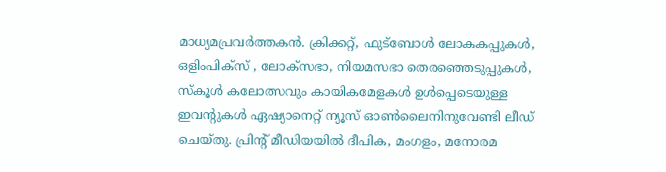മാധ്യമപ്രവര്‍ത്തകൻ. ക്രിക്കറ്റ്, ഫുട്ബോള്‍ ലോകകപ്പുകൾ, ഒളിംപിക്സ് , ലോക്സഭാ, നിയമസഭാ തെരഞ്ഞെടുപ്പുകള്‍, സ്കൂള്‍ കലോത്സവും കായികമേളകള്‍ ഉള്‍പ്പെടെയുള്ള ഇവന്‍റുകള്‍ ഏഷ്യാനെറ്റ് ന്യൂസ് ഓണ്‍ലൈനിനുവേണ്ടി ലീഡ് ചെയ്തു. പ്രിന്‍റ് മീഡിയയില്‍ ദീപിക, മംഗളം, മനോരമ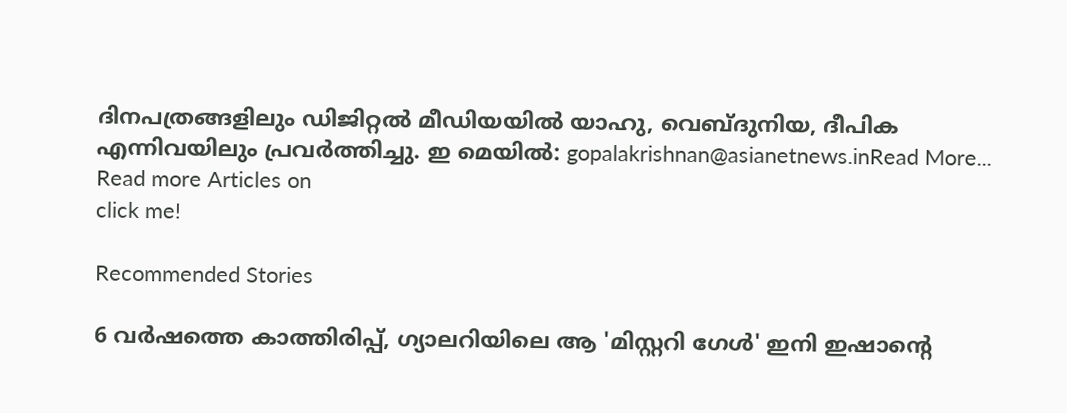ദിനപത്രങ്ങളിലും ഡിജിറ്റൽ മീഡിയയില്‍ യാഹു, വെബ്ദുനിയ, ദീപിക എന്നിവയിലും പ്രവര്‍ത്തിച്ചു. ഇ മെയില്‍: gopalakrishnan@asianetnews.inRead More...
Read more Articles on
click me!

Recommended Stories

6 വർഷത്തെ കാത്തിരിപ്പ്, ഗ്യാലറിയിലെ ആ 'മിസ്റ്ററി ഗേൾ' ഇനി ഇഷാന്‍റെ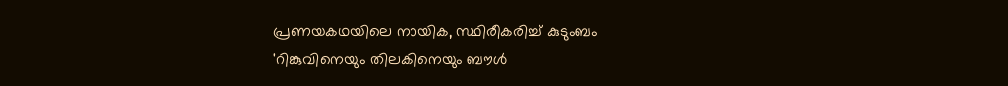പ്രണയകഥയിലെ നായിക, സ്ഥിരീകരിച്ച് കുടുംബം
'റിങ്കുവിനെയും തിലകിനെയും ബൗൾ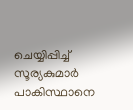ചെയ്യിപ്പിച്ച് സൂര്യകുമാര്‍ പാകിസ്ഥാനെ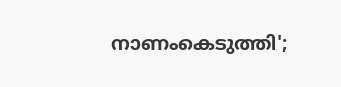നാണംകെടുത്തി';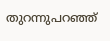തുറന്നുപറഞ്ഞ്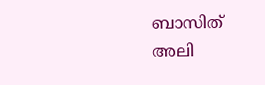ബാസിത് അലി